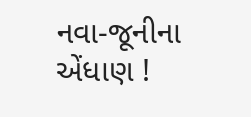નવા-જૂનીના એંધાણ !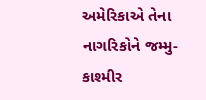અમેરિકાએ તેના નાગરિકોને જમ્મુ-કાશ્મીર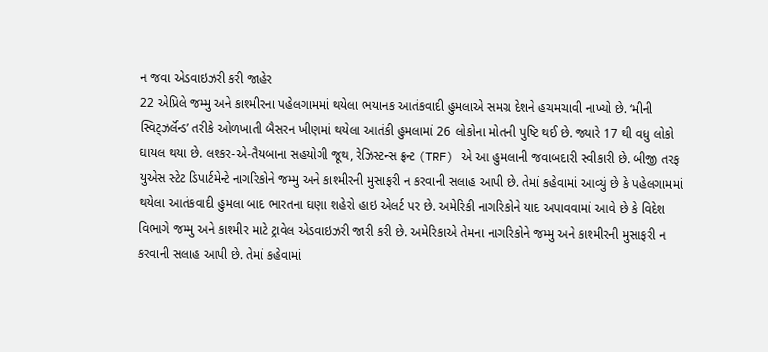ન જવા એડવાઇઝરી કરી જાહેર
22 એપ્રિલે જમ્મુ અને કાશ્મીરના પહેલગામમાં થયેલા ભયાનક આતંકવાદી હુમલાએ સમગ્ર દેશને હચમચાવી નાખ્યો છે. ‘મીની સ્વિટ્ઝર્લૅન્ડ’ તરીકે ઓળખાતી બૈસરન ખીણમાં થયેલા આતંકી હુમલામાં 26 લોકોના મોતની પુષ્ટિ થઈ છે. જ્યારે 17 થી વધુ લોકો ઘાયલ થયા છે. લશ્કર-એ-તૈયબાના સહયોગી જૂથ, રેઝિસ્ટન્સ ફ્રન્ટ (TRF) એ આ હુમલાની જવાબદારી સ્વીકારી છે. બીજી તરફ યુએસ સ્ટેટ ડિપાર્ટમેન્ટે નાગરિકોને જમ્મુ અને કાશ્મીરની મુસાફરી ન કરવાની સલાહ આપી છે. તેમાં કહેવામાં આવ્યું છે કે પહેલગામમાં થયેલા આતંકવાદી હુમલા બાદ ભારતના ઘણા શહેરો હાઇ એલર્ટ પર છે. અમેરિકી નાગરિકોને યાદ અપાવવામાં આવે છે કે વિદેશ વિભાગે જમ્મુ અને કાશ્મીર માટે ટ્રાવેલ એડવાઇઝરી જારી કરી છે. અમેરિકાએ તેમના નાગરિકોને જમ્મુ અને કાશ્મીરની મુસાફરી ન કરવાની સલાહ આપી છે. તેમાં કહેવામાં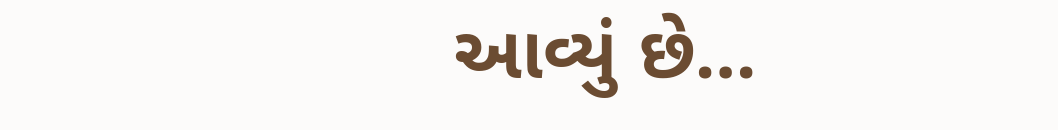આવ્યું છે…